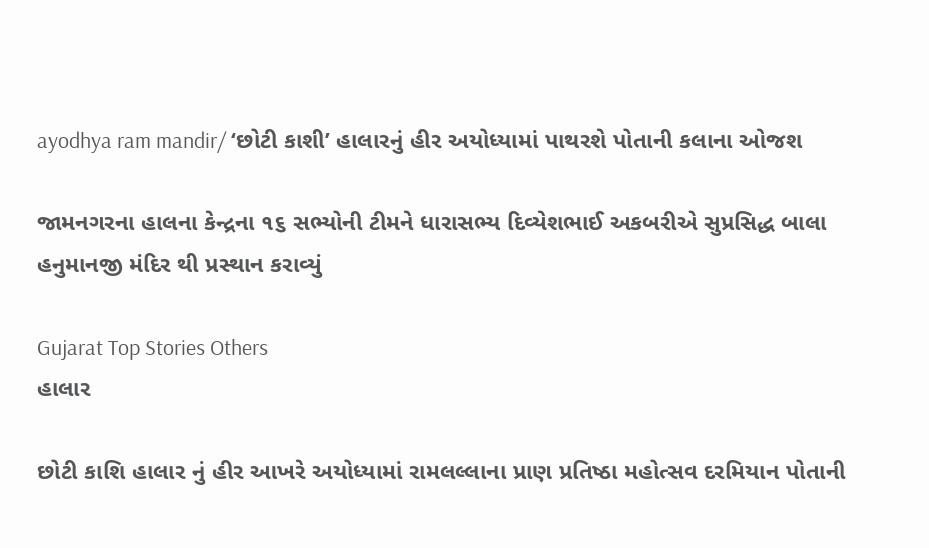ayodhya ram mandir/ ‘છોટી કાશી’ હાલારનું હીર અયોધ્યામાં પાથરશે પોતાની કલાના ઓજશ

જામનગરના હાલના કેન્દ્રના ૧૬ સભ્યોની ટીમને ધારાસભ્ય દિવ્યેશભાઈ અકબરીએ સુપ્રસિદ્ધ બાલા હનુમાનજી મંદિર થી પ્રસ્થાન કરાવ્યું

Gujarat Top Stories Others
હાલાર

છોટી કાશિ હાલાર નું હીર આખરે અયોધ્યામાં રામલલ્લાના પ્રાણ પ્રતિષ્ઠા મહોત્સવ દરમિયાન પોતાની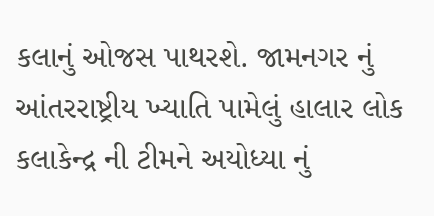કલાનું ઓજસ પાથરશે. જામનગર નું આંતરરાષ્ટ્રીય ખ્યાતિ પામેલું હાલાર લોક કલાકેન્દ્ર ની ટીમને અયોધ્યા નું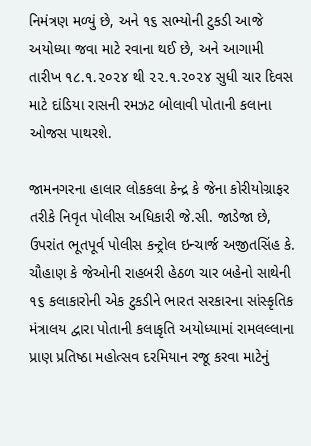નિમંત્રણ મળ્યું છે, અને ૧૬ સભ્યોની ટુકડી આજે અયોધ્યા જવા માટે રવાના થઈ છે, અને આગામી તારીખ ૧૮.૧.૨૦૨૪ થી ૨૨.૧.૨૦૨૪ સુધી ચાર દિવસ માટે દાંડિયા રાસની રમઝટ બોલાવી પોતાની કલાના ઓજસ પાથરશે.

જામનગરના હાલાર લોકકલા કેન્દ્ર કે જેના કોરીયોગ્રાફર તરીકે નિવૃત પોલીસ અધિકારી જે.સી. જાડેજા છે, ઉપરાંત ભૂતપૂર્વ પોલીસ કન્ટ્રોલ ઇન્ચાર્જ અજીતસિંહ કે. ચૌહાણ કે જેઓની રાહબરી હેઠળ ચાર બહેનો સાથેની ૧૬ કલાકારોની એક ટુકડીને ભારત સરકારના સાંસ્કૃતિક મંત્રાલય દ્વારા પોતાની કલાકૃતિ અયોધ્યામાં રામલલ્લાના પ્રાણ પ્રતિષ્ઠા મહોત્સવ દરમિયાન રજૂ કરવા માટેનું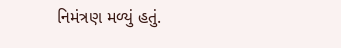નિમંત્રણ મળ્યું હતું.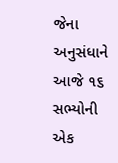જેના અનુસંધાને આજે ૧૬ સભ્યોની એક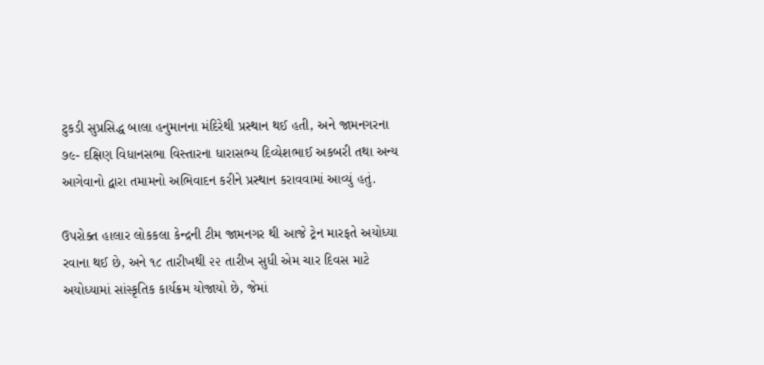ટુકડી સુપ્રસિદ્ધ બાલા હનુમાનના મંદિરેથી પ્રસ્થાન થઈ હતી, અને જામનગરના ૭૯- દક્ષિણ વિધાનસભા વિસ્તારના ધારાસભ્ય દિવ્યેશભાઈ અકબરી તથા અન્ય આગેવાનો દ્વારા તમામનો અભિવાદન કરીને પ્રસ્થાન કરાવવામાં આવ્યું હતું.

ઉપરોક્ત હાલાર લોકકલા કેન્દ્રની ટીમ જામનગર થી આજે ટ્રેન મારફતે અયોધ્યા રવાના થઈ છે, અને ૧૮ તારીખથી ૨૨ તારીખ સુધી એમ ચાર દિવસ માટે અયોધ્યામાં સાંસ્કૃતિક કાર્યક્રમ યોજાયો છે, જેમાં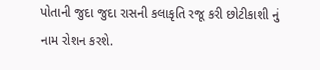પોતાની જુદા જુદા રાસની કલાકૃતિ રજૂ કરી છોટીકાશી નું નામ રોશન કરશે.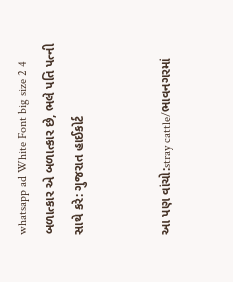whatsapp ad White Font big size 2 4 બળાત્કાર એ બળાત્કાર છે, ભલે પતિ પત્ની સાથે કરે: ગુજરાત હાઈકોર્ટ


આ પણ વાંચો:stray cattle/ભાવનગરમાં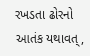રખડતા ઢોરનો આતંક યથાવત્,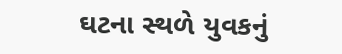ઘટના સ્થળે યુવકનું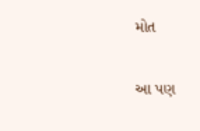મોત

આ પણ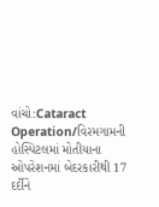વાંચો:Cataract Operation/વિરમગામની હોસ્પિટલમાં મોતીયાના ઓપરેશનમાં બેદરકારીથી 17 દર્દીને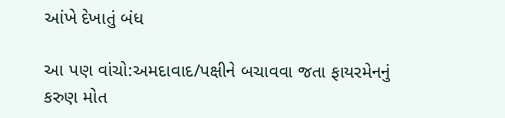આંખે દેખાતું બંધ

આ પણ વાંચો:અમદાવાદ/પક્ષીને બચાવવા જતા ફાયરમેનનું કરુણ મોત